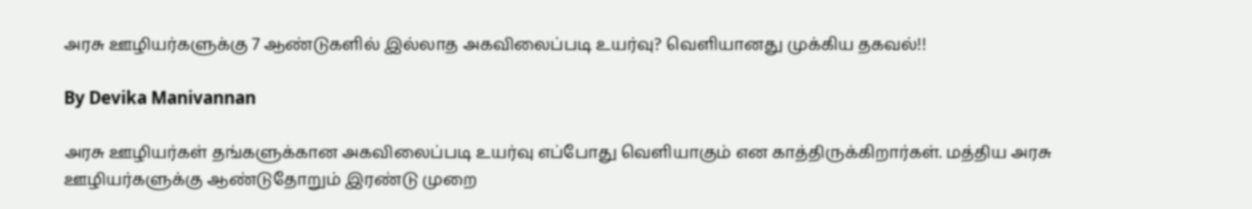அரசு ஊழியர்களுக்கு 7 ஆண்டுகளில் இல்லாத அகவிலைப்படி உயர்வு? வெளியானது முக்கிய தகவல்!!

By Devika Manivannan

அரசு ஊழியர்கள் தங்களுக்கான அகவிலைப்படி உயர்வு எப்போது வெளியாகும் என காத்திருக்கிறார்கள். மத்திய அரசு ஊழியர்களுக்கு ஆண்டுதோறும் இரண்டு முறை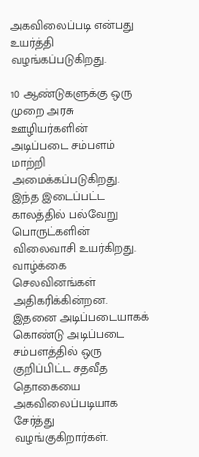அகவிலைப்படி என்பது உயர்த்தி வழங்கப்படுகிறது.

10 ஆண்டுகளுக்கு ஒரு முறை அரசு ஊழியர்களின் அடிப்படை சம்பளம் மாற்றி அமைக்கப்படுகிறது. இந்த இடைப்பட்ட காலத்தில் பல்வேறு பொருட்களின் விலைவாசி உயர்கிறது. வாழ்க்கை செலவினங்கள் அதிகரிக்கின்றன. இதனை அடிப்படையாகக் கொண்டு அடிப்படை சம்பளத்தில் ஒரு குறிப்பிட்ட சதவீத தொகையை அகவிலைப்படியாக சேர்த்து வழங்குகிறார்கள்.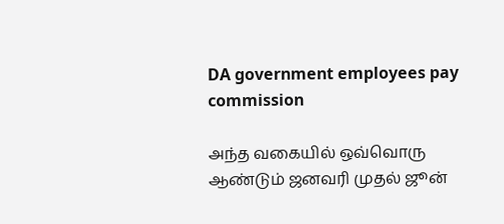DA government employees pay commission

அந்த வகையில் ஒவ்வொரு ஆண்டும் ஜனவரி முதல் ஜூன்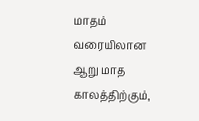மாதம் வரையிலான ஆறு மாத காலத்திற்கும்,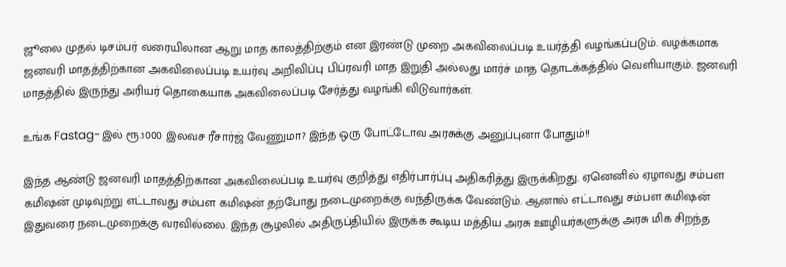ஜூலை முதல் டிசம்பர் வரையிலான ஆறு மாத காலத்திற்கும் என இரண்டு முறை அகவிலைப்படி உயர்த்தி வழங்கப்படும். வழக்கமாக ஜனவரி மாதத்திற்கான அகவிலைப்படி உயர்வு அறிவிப்பு பிப்ரவரி மாத இறுதி அல்லது மார்ச் மாத தொடக்கத்தில் வெளியாகும். ஜனவரி மாதத்தில் இருந்து அரியர் தொகையாக அகவிலைப்படி சேர்த்து வழங்கி விடுவார்கள்.

உங்க Fastag-இல் ரூ.1000 இலவச ரீசார்ஜ் வேணுமா? இந்த ஒரு போட்டோவ அரசுக்கு அனுப்புனா போதும்!!

இந்த ஆண்டு ஜனவரி மாதத்திற்கான அகவிலைப்படி உயர்வு குறித்து எதிர்பார்ப்பு அதிகரித்து இருக்கிறது. ஏனெனில் ஏழாவது சம்பள கமிஷன் முடிவுற்று எட்டாவது சம்பள கமிஷன் தற்போது நடைமுறைக்கு வந்திருக்க வேண்டும். ஆனால் எட்டாவது சம்பள கமிஷன் இதுவரை நடைமுறைக்கு வரவில்லை. இந்த சூழலில் அதிருப்தியில் இருக்க கூடிய மத்திய அரசு ஊழியர்களுக்கு அரசு மிக சிறந்த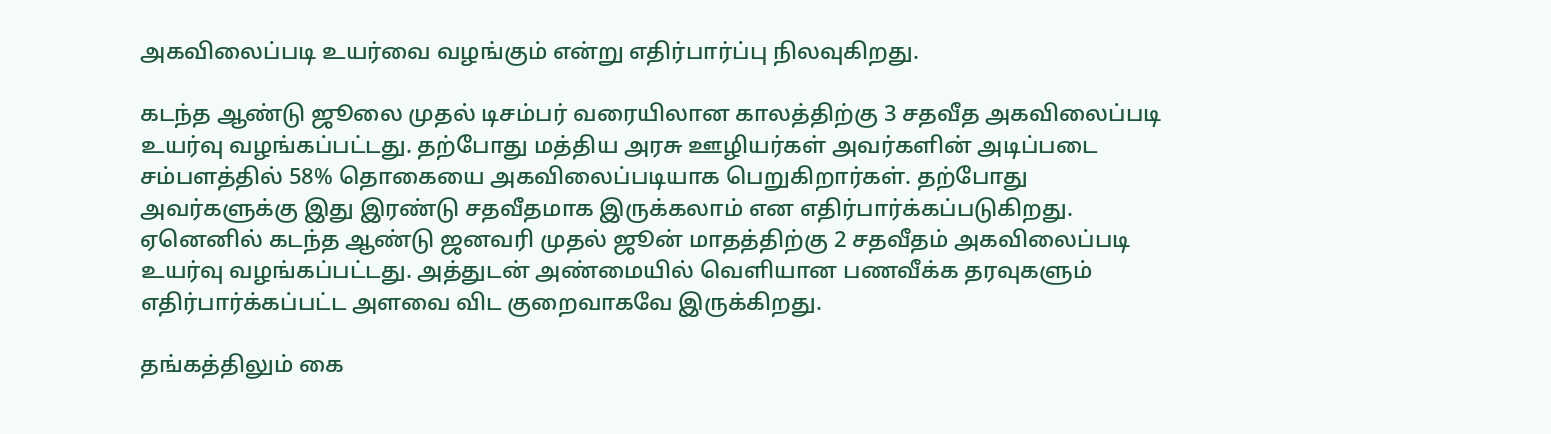அகவிலைப்படி உயர்வை வழங்கும் என்று எதிர்பார்ப்பு நிலவுகிறது.

கடந்த ஆண்டு ஜூலை முதல் டிசம்பர் வரையிலான காலத்திற்கு 3 சதவீத அகவிலைப்படி உயர்வு வழங்கப்பட்டது. தற்போது மத்திய அரசு ஊழியர்கள் அவர்களின் அடிப்படை சம்பளத்தில் 58% தொகையை அகவிலைப்படியாக பெறுகிறார்கள். தற்போது அவர்களுக்கு இது இரண்டு சதவீதமாக இருக்கலாம் என எதிர்பார்க்கப்படுகிறது. ஏனெனில் கடந்த ஆண்டு ஜனவரி முதல் ஜூன் மாதத்திற்கு 2 சதவீதம் அகவிலைப்படி உயர்வு வழங்கப்பட்டது. அத்துடன் அண்மையில் வெளியான பணவீக்க தரவுகளும் எதிர்பார்க்கப்பட்ட அளவை விட குறைவாகவே இருக்கிறது.

தங்கத்திலும் கை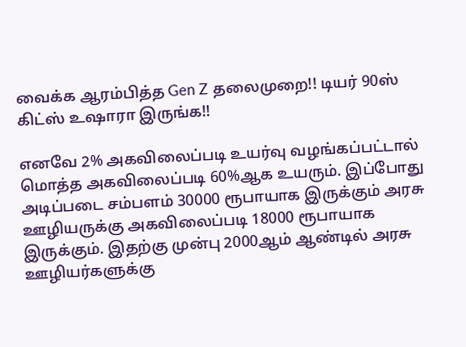வைக்க ஆரம்பித்த Gen Z தலைமுறை!! டியர் 90ஸ் கிட்ஸ் உஷாரா இருங்க!!

எனவே 2% அகவிலைப்படி உயர்வு வழங்கப்பட்டால் மொத்த அகவிலைப்படி 60%ஆக உயரும். இப்போது அடிப்படை சம்பளம் 30000 ரூபாயாக இருக்கும் அரசு ஊழியருக்கு அகவிலைப்படி 18000 ரூபாயாக இருக்கும். இதற்கு முன்பு 2000ஆம் ஆண்டில் அரசு ஊழியர்களுக்கு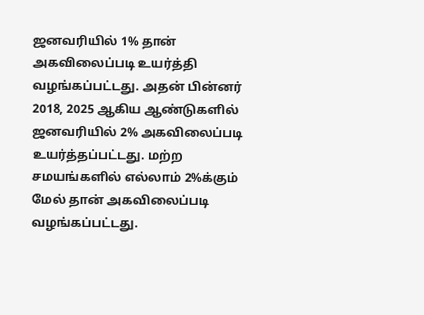ஜனவரியில் 1% தான் அகவிலைப்படி உயர்த்தி வழங்கப்பட்டது. அதன் பின்னர் 2018, 2025 ஆகிய ஆண்டுகளில் ஜனவரியில் 2% அகவிலைப்படி உயர்த்தப்பட்டது. மற்ற சமயங்களில் எல்லாம் 2%க்கும் மேல் தான் அகவிலைப்படி வழங்கப்பட்டது.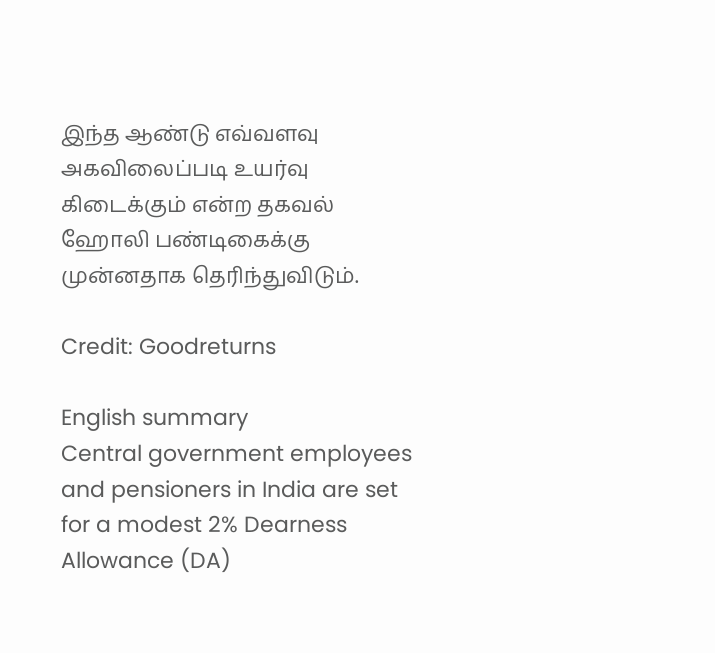இந்த ஆண்டு எவ்வளவு அகவிலைப்படி உயர்வு கிடைக்கும் என்ற தகவல் ஹோலி பண்டிகைக்கு முன்னதாக தெரிந்துவிடும்.

Credit: Goodreturns

English summary
Central government employees and pensioners in India are set for a modest 2% Dearness Allowance (DA)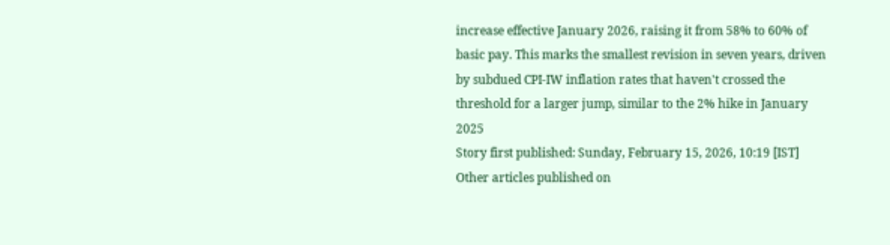increase effective January 2026, raising it from 58% to 60% of basic pay. This marks the smallest revision in seven years, driven by subdued CPI-IW inflation rates that haven't crossed the threshold for a larger jump, similar to the 2% hike in January 2025
Story first published: Sunday, February 15, 2026, 10:19 [IST]
Other articles published on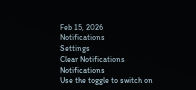Feb 15, 2026
Notifications
Settings
Clear Notifications
Notifications
Use the toggle to switch on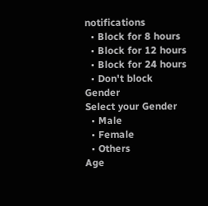notifications
  • Block for 8 hours
  • Block for 12 hours
  • Block for 24 hours
  • Don't block
Gender
Select your Gender
  • Male
  • Female
  • Others
Age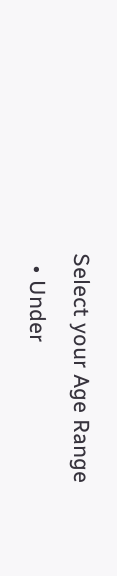Select your Age Range
  • Under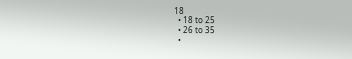18
  • 18 to 25
  • 26 to 35
  •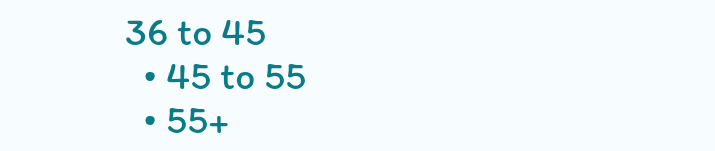36 to 45
  • 45 to 55
  • 55+